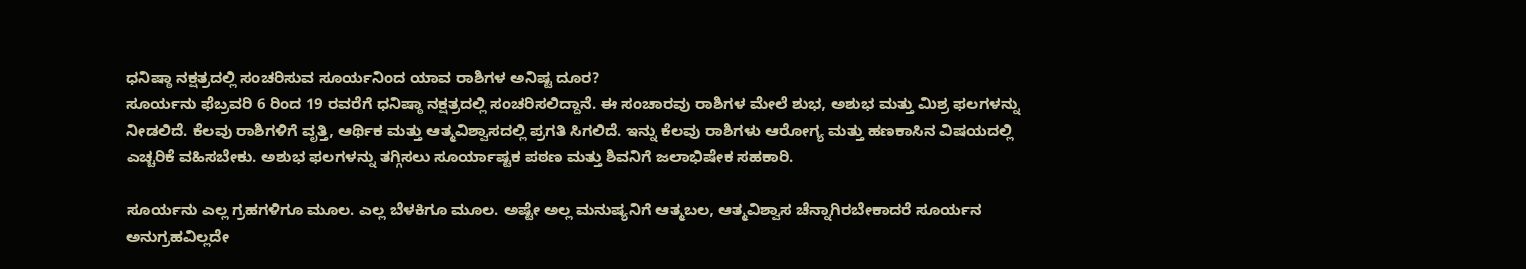ಧನಿಷ್ಠಾ ನಕ್ಷತ್ರದಲ್ಲಿ ಸಂಚರಿಸುವ ಸೂರ್ಯನಿಂದ ಯಾವ ರಾಶಿಗಳ ಅನಿಷ್ಟ ದೂರ?
ಸೂರ್ಯನು ಫೆಬ್ರವರಿ 6 ರಿಂದ 19 ರವರೆಗೆ ಧನಿಷ್ಠಾ ನಕ್ಷತ್ರದಲ್ಲಿ ಸಂಚರಿಸಲಿದ್ದಾನೆ. ಈ ಸಂಚಾರವು ರಾಶಿಗಳ ಮೇಲೆ ಶುಭ, ಅಶುಭ ಮತ್ತು ಮಿಶ್ರ ಫಲಗಳನ್ನು ನೀಡಲಿದೆ. ಕೆಲವು ರಾಶಿಗಳಿಗೆ ವೃತ್ತಿ, ಆರ್ಥಿಕ ಮತ್ತು ಆತ್ಮವಿಶ್ವಾಸದಲ್ಲಿ ಪ್ರಗತಿ ಸಿಗಲಿದೆ. ಇನ್ನು ಕೆಲವು ರಾಶಿಗಳು ಆರೋಗ್ಯ ಮತ್ತು ಹಣಕಾಸಿನ ವಿಷಯದಲ್ಲಿ ಎಚ್ಚರಿಕೆ ವಹಿಸಬೇಕು. ಅಶುಭ ಫಲಗಳನ್ನು ತಗ್ಗಿಸಲು ಸೂರ್ಯಾಷ್ಟಕ ಪಠಣ ಮತ್ತು ಶಿವನಿಗೆ ಜಲಾಭಿಷೇಕ ಸಹಕಾರಿ.

ಸೂರ್ಯನು ಎಲ್ಲ ಗ್ರಹಗಳಿಗೂ ಮೂಲ. ಎಲ್ಲ ಬೆಳಕಿಗೂ ಮೂಲ. ಅಷ್ಟೇ ಅಲ್ಲ ಮನುಷ್ಯನಿಗೆ ಆತ್ಮಬಲ, ಆತ್ಮವಿಶ್ವಾಸ ಚೆನ್ನಾಗಿರಬೇಕಾದರೆ ಸೂರ್ಯನ ಅನುಗ್ರಹವಿಲ್ಲದೇ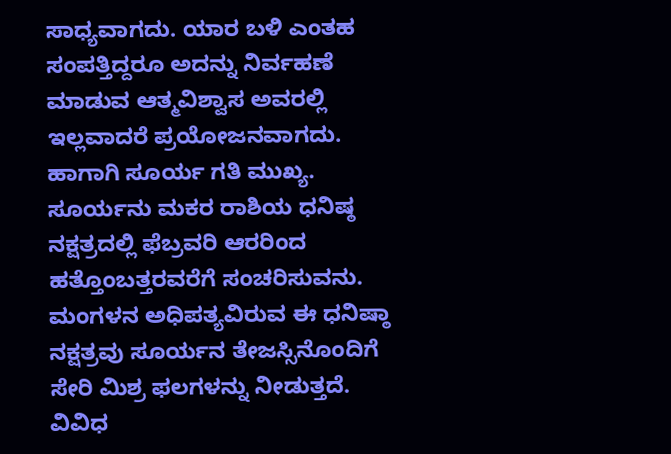ಸಾಧ್ಯವಾಗದು. ಯಾರ ಬಳಿ ಎಂತಹ ಸಂಪತ್ತಿದ್ದರೂ ಅದನ್ನು ನಿರ್ವಹಣೆ ಮಾಡುವ ಆತ್ಮವಿಶ್ವಾಸ ಅವರಲ್ಲಿ ಇಲ್ಲವಾದರೆ ಪ್ರಯೋಜನವಾಗದು. ಹಾಗಾಗಿ ಸೂರ್ಯ ಗತಿ ಮುಖ್ಯ.
ಸೂರ್ಯನು ಮಕರ ರಾಶಿಯ ಧನಿಷ್ಠ ನಕ್ಷತ್ರದಲ್ಲಿ ಫೆಬ್ರವರಿ ಆರರಿಂದ ಹತ್ತೊಂಬತ್ತರವರೆಗೆ ಸಂಚರಿಸುವನು. ಮಂಗಳನ ಅಧಿಪತ್ಯವಿರುವ ಈ ಧನಿಷ್ಠಾ ನಕ್ಷತ್ರವು ಸೂರ್ಯನ ತೇಜಸ್ಸಿನೊಂದಿಗೆ ಸೇರಿ ಮಿಶ್ರ ಫಲಗಳನ್ನು ನೀಡುತ್ತದೆ. ವಿವಿಧ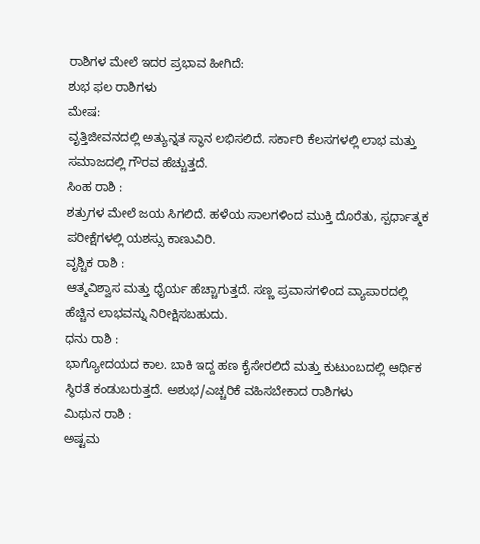ರಾಶಿಗಳ ಮೇಲೆ ಇದರ ಪ್ರಭಾವ ಹೀಗಿದೆ:
ಶುಭ ಫಲ ರಾಶಿಗಳು
ಮೇಷ:
ವೃತ್ತಿಜೀವನದಲ್ಲಿ ಅತ್ಯುನ್ನತ ಸ್ಥಾನ ಲಭಿಸಲಿದೆ. ಸರ್ಕಾರಿ ಕೆಲಸಗಳಲ್ಲಿ ಲಾಭ ಮತ್ತು ಸಮಾಜದಲ್ಲಿ ಗೌರವ ಹೆಚ್ಚುತ್ತದೆ.
ಸಿಂಹ ರಾಶಿ :
ಶತ್ರುಗಳ ಮೇಲೆ ಜಯ ಸಿಗಲಿದೆ. ಹಳೆಯ ಸಾಲಗಳಿಂದ ಮುಕ್ತಿ ದೊರೆತು, ಸ್ಪರ್ಧಾತ್ಮಕ ಪರೀಕ್ಷೆಗಳಲ್ಲಿ ಯಶಸ್ಸು ಕಾಣುವಿರಿ.
ವೃಶ್ಚಿಕ ರಾಶಿ :
ಆತ್ಮವಿಶ್ವಾಸ ಮತ್ತು ಧೈರ್ಯ ಹೆಚ್ಚಾಗುತ್ತದೆ. ಸಣ್ಣ ಪ್ರವಾಸಗಳಿಂದ ವ್ಯಾಪಾರದಲ್ಲಿ ಹೆಚ್ಚಿನ ಲಾಭವನ್ನು ನಿರೀಕ್ಷಿಸಬಹುದು.
ಧನು ರಾಶಿ :
ಭಾಗ್ಯೋದಯದ ಕಾಲ. ಬಾಕಿ ಇದ್ದ ಹಣ ಕೈಸೇರಲಿದೆ ಮತ್ತು ಕುಟುಂಬದಲ್ಲಿ ಆರ್ಥಿಕ ಸ್ಥಿರತೆ ಕಂಡುಬರುತ್ತದೆ. ಅಶುಭ/ಎಚ್ಚರಿಕೆ ವಹಿಸಬೇಕಾದ ರಾಶಿಗಳು
ಮಿಥುನ ರಾಶಿ :
ಅಷ್ಟಮ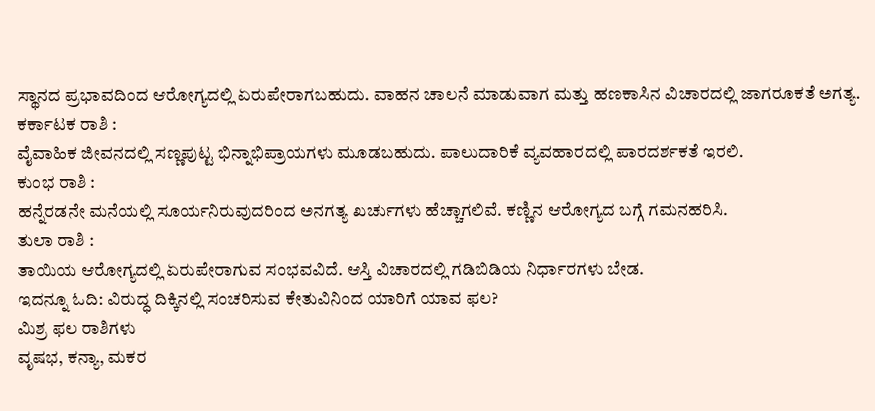ಸ್ಥಾನದ ಪ್ರಭಾವದಿಂದ ಆರೋಗ್ಯದಲ್ಲಿ ಏರುಪೇರಾಗಬಹುದು. ವಾಹನ ಚಾಲನೆ ಮಾಡುವಾಗ ಮತ್ತು ಹಣಕಾಸಿನ ವಿಚಾರದಲ್ಲಿ ಜಾಗರೂಕತೆ ಅಗತ್ಯ.
ಕರ್ಕಾಟಕ ರಾಶಿ :
ವೈವಾಹಿಕ ಜೀವನದಲ್ಲಿ ಸಣ್ಣಪುಟ್ಟ ಭಿನ್ನಾಭಿಪ್ರಾಯಗಳು ಮೂಡಬಹುದು. ಪಾಲುದಾರಿಕೆ ವ್ಯವಹಾರದಲ್ಲಿ ಪಾರದರ್ಶಕತೆ ಇರಲಿ.
ಕುಂಭ ರಾಶಿ :
ಹನ್ನೆರಡನೇ ಮನೆಯಲ್ಲಿ ಸೂರ್ಯನಿರುವುದರಿಂದ ಅನಗತ್ಯ ಖರ್ಚುಗಳು ಹೆಚ್ಚಾಗಲಿವೆ. ಕಣ್ಣಿನ ಆರೋಗ್ಯದ ಬಗ್ಗೆ ಗಮನಹರಿಸಿ.
ತುಲಾ ರಾಶಿ :
ತಾಯಿಯ ಆರೋಗ್ಯದಲ್ಲಿ ಏರುಪೇರಾಗುವ ಸಂಭವವಿದೆ. ಆಸ್ತಿ ವಿಚಾರದಲ್ಲಿ ಗಡಿಬಿಡಿಯ ನಿರ್ಧಾರಗಳು ಬೇಡ.
ಇದನ್ನೂ ಓದಿ: ವಿರುದ್ಧ ದಿಕ್ಕಿನಲ್ಲಿ ಸಂಚರಿಸುವ ಕೇತುವಿನಿಂದ ಯಾರಿಗೆ ಯಾವ ಫಲ?
ಮಿಶ್ರ ಫಲ ರಾಶಿಗಳು
ವೃಷಭ, ಕನ್ಯಾ, ಮಕರ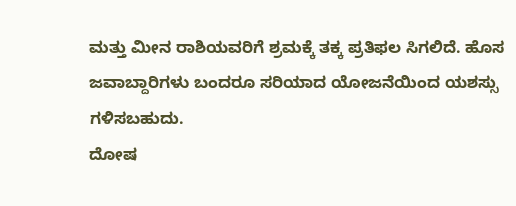ಮತ್ತು ಮೀನ ರಾಶಿಯವರಿಗೆ ಶ್ರಮಕ್ಕೆ ತಕ್ಕ ಪ್ರತಿಫಲ ಸಿಗಲಿದೆ. ಹೊಸ ಜವಾಬ್ದಾರಿಗಳು ಬಂದರೂ ಸರಿಯಾದ ಯೋಜನೆಯಿಂದ ಯಶಸ್ಸು ಗಳಿಸಬಹುದು.
ದೋಷ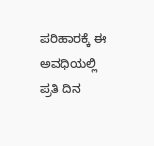ಪರಿಹಾರಕ್ಕೆ ಈ ಅವಧಿಯಲ್ಲಿ ಪ್ರತಿ ದಿನ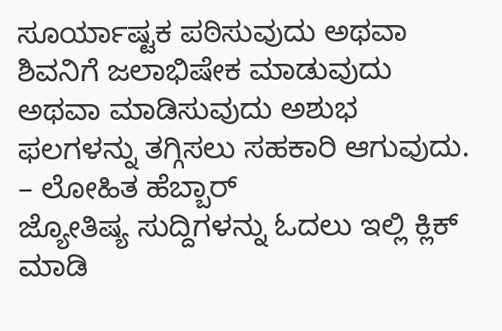ಸೂರ್ಯಾಷ್ಟಕ ಪಠಿಸುವುದು ಅಥವಾ ಶಿವನಿಗೆ ಜಲಾಭಿಷೇಕ ಮಾಡುವುದು ಅಥವಾ ಮಾಡಿಸುವುದು ಅಶುಭ ಫಲಗಳನ್ನು ತಗ್ಗಿಸಲು ಸಹಕಾರಿ ಆಗುವುದು.
– ಲೋಹಿತ ಹೆಬ್ಬಾರ್
ಜ್ಯೋತಿಷ್ಯ ಸುದ್ದಿಗಳನ್ನು ಓದಲು ಇಲ್ಲಿ ಕ್ಲಿಕ್ ಮಾಡಿ